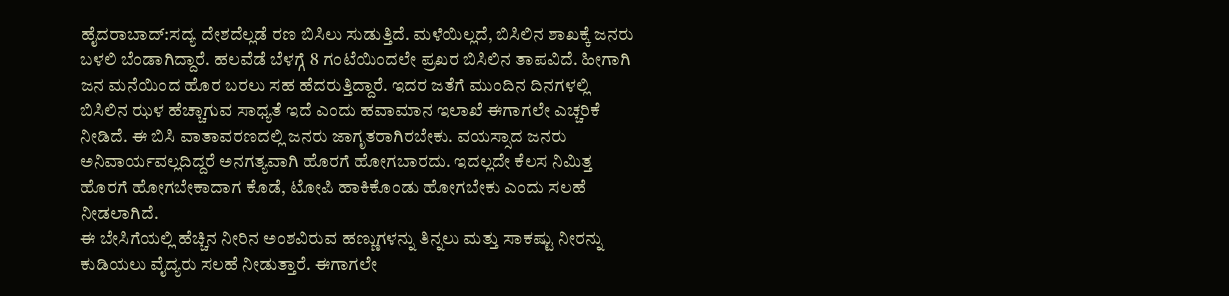ಹೈದರಾಬಾದ್:ಸದ್ಯ ದೇಶದೆಲ್ಲಡೆ ರಣ ಬಿಸಿಲು ಸುಡುತ್ತಿದೆ. ಮಳೆಯಿಲ್ಲದೆ, ಬಿಸಿಲಿನ ಶಾಖಕ್ಕೆ ಜನರು ಬಳಲಿ ಬೆಂಡಾಗಿದ್ದಾರೆ. ಹಲವೆಡೆ ಬೆಳಗ್ಗೆ 8 ಗಂಟೆಯಿಂದಲೇ ಪ್ರಖರ ಬಿಸಿಲಿನ ತಾಪವಿದೆ. ಹೀಗಾಗಿ ಜನ ಮನೆಯಿಂದ ಹೊರ ಬರಲು ಸಹ ಹೆದರುತ್ತಿದ್ದಾರೆ. ಇದರ ಜತೆಗೆ ಮುಂದಿನ ದಿನಗಳಲ್ಲಿ ಬಿಸಿಲಿನ ಝಳ ಹೆಚ್ಚಾಗುವ ಸಾಧ್ಯತೆ ಇದೆ ಎಂದು ಹವಾಮಾನ ಇಲಾಖೆ ಈಗಾಗಲೇ ಎಚ್ಚರಿಕೆ ನೀಡಿದೆ. ಈ ಬಿಸಿ ವಾತಾವರಣದಲ್ಲಿ ಜನರು ಜಾಗೃತರಾಗಿರಬೇಕು. ವಯಸ್ಸಾದ ಜನರು ಅನಿವಾರ್ಯವಲ್ಲದಿದ್ದರೆ ಅನಗತ್ಯವಾಗಿ ಹೊರಗೆ ಹೋಗಬಾರದು. ಇದಲ್ಲದೇ ಕೆಲಸ ನಿಮಿತ್ತ ಹೊರಗೆ ಹೋಗಬೇಕಾದಾಗ ಕೊಡೆ, ಟೋಪಿ ಹಾಕಿಕೊಂಡು ಹೋಗಬೇಕು ಎಂದು ಸಲಹೆ ನೀಡಲಾಗಿದೆ.
ಈ ಬೇಸಿಗೆಯಲ್ಲಿ ಹೆಚ್ಚಿನ ನೀರಿನ ಅಂಶವಿರುವ ಹಣ್ಣುಗಳನ್ನು ತಿನ್ನಲು ಮತ್ತು ಸಾಕಷ್ಟು ನೀರನ್ನು ಕುಡಿಯಲು ವೈದ್ಯರು ಸಲಹೆ ನೀಡುತ್ತಾರೆ. ಈಗಾಗಲೇ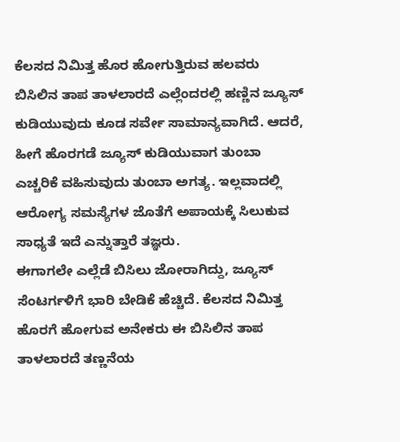ಕೆಲಸದ ನಿಮಿತ್ತ ಹೊರ ಹೋಗುತ್ತಿರುವ ಹಲವರು ಬಿಸಿಲಿನ ತಾಪ ತಾಳಲಾರದೆ ಎಲ್ಲೆಂದರಲ್ಲಿ ಹಣ್ಣಿನ ಜ್ಯೂಸ್ ಕುಡಿಯುವುದು ಕೂಡ ಸರ್ವೇ ಸಾಮಾನ್ಯವಾಗಿದೆ. ಆದರೆ, ಹೀಗೆ ಹೊರಗಡೆ ಜ್ಯೂಸ್ ಕುಡಿಯುವಾಗ ತುಂಬಾ ಎಚ್ಚರಿಕೆ ವಹಿಸುವುದು ತುಂಬಾ ಅಗತ್ಯ. ಇಲ್ಲವಾದಲ್ಲಿ ಆರೋಗ್ಯ ಸಮಸ್ಯೆಗಳ ಜೊತೆಗೆ ಅಪಾಯಕ್ಕೆ ಸಿಲುಕುವ ಸಾಧ್ಯತೆ ಇದೆ ಎನ್ನುತ್ತಾರೆ ತಜ್ಞರು.
ಈಗಾಗಲೇ ಎಲ್ಲೆಡೆ ಬಿಸಿಲು ಜೋರಾಗಿದ್ದು, ಜ್ಯೂಸ್ ಸೆಂಟರ್ಗಳಿಗೆ ಭಾರಿ ಬೇಡಿಕೆ ಹೆಚ್ಚಿದೆ. ಕೆಲಸದ ನಿಮಿತ್ತ ಹೊರಗೆ ಹೋಗುವ ಅನೇಕರು ಈ ಬಿಸಿಲಿನ ತಾಪ ತಾಳಲಾರದೆ ತಣ್ಣನೆಯ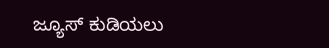ಜ್ಯೂಸ್ ಕುಡಿಯಲು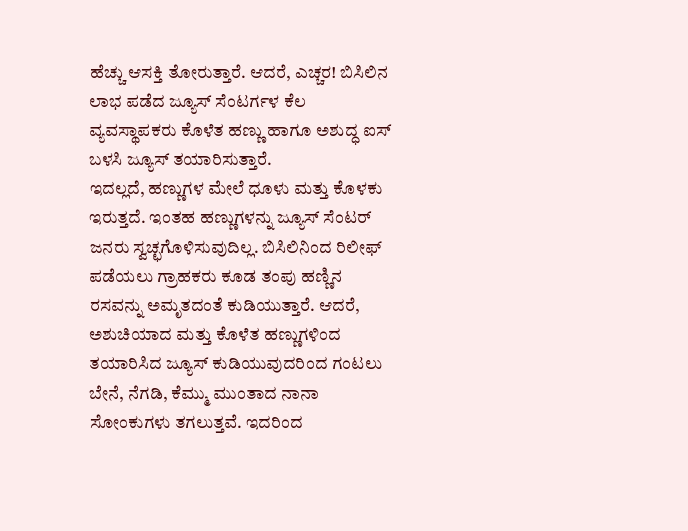ಹೆಚ್ಚು ಆಸಕ್ತಿ ತೋರುತ್ತಾರೆ. ಆದರೆ, ಎಚ್ಚರ! ಬಿಸಿಲಿನ ಲಾಭ ಪಡೆದ ಜ್ಯೂಸ್ ಸೆಂಟರ್ಗಳ ಕೆಲ ವ್ಯವಸ್ಥಾಪಕರು ಕೊಳೆತ ಹಣ್ಣು ಹಾಗೂ ಅಶುದ್ಧ ಐಸ್ ಬಳಸಿ ಜ್ಯೂಸ್ ತಯಾರಿಸುತ್ತಾರೆ.
ಇದಲ್ಲದೆ, ಹಣ್ಣುಗಳ ಮೇಲೆ ಧೂಳು ಮತ್ತು ಕೊಳಕು ಇರುತ್ತದೆ. ಇಂತಹ ಹಣ್ಣುಗಳನ್ನು ಜ್ಯೂಸ್ ಸೆಂಟರ್ ಜನರು ಸ್ವಚ್ಛಗೊಳಿಸುವುದಿಲ್ಲ. ಬಿಸಿಲಿನಿಂದ ರಿಲೀಫ್ ಪಡೆಯಲು ಗ್ರಾಹಕರು ಕೂಡ ತಂಪು ಹಣ್ಣಿನ ರಸವನ್ನು ಅಮೃತದಂತೆ ಕುಡಿಯುತ್ತಾರೆ. ಆದರೆ, ಅಶುಚಿಯಾದ ಮತ್ತು ಕೊಳೆತ ಹಣ್ಣುಗಳಿಂದ ತಯಾರಿಸಿದ ಜ್ಯೂಸ್ ಕುಡಿಯುವುದರಿಂದ ಗಂಟಲು ಬೇನೆ, ನೆಗಡಿ, ಕೆಮ್ಮು ಮುಂತಾದ ನಾನಾ ಸೋಂಕುಗಳು ತಗಲುತ್ತವೆ. ಇದರಿಂದ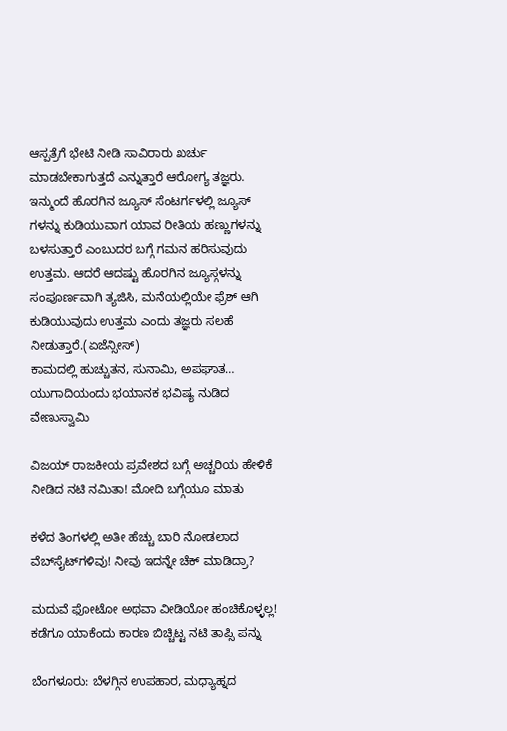ಆಸ್ಪತ್ರೆಗೆ ಭೇಟಿ ನೀಡಿ ಸಾವಿರಾರು ಖರ್ಚು ಮಾಡಬೇಕಾಗುತ್ತದೆ ಎನ್ನುತ್ತಾರೆ ಆರೋಗ್ಯ ತಜ್ಞರು.
ಇನ್ಮುಂದೆ ಹೊರಗಿನ ಜ್ಯೂಸ್ ಸೆಂಟರ್ಗಳಲ್ಲಿ ಜ್ಯೂಸ್ ಗಳನ್ನು ಕುಡಿಯುವಾಗ ಯಾವ ರೀತಿಯ ಹಣ್ಣುಗಳನ್ನು ಬಳಸುತ್ತಾರೆ ಎಂಬುದರ ಬಗ್ಗೆ ಗಮನ ಹರಿಸುವುದು ಉತ್ತಮ. ಆದರೆ ಆದಷ್ಟು ಹೊರಗಿನ ಜ್ಯೂಸ್ಗಳನ್ನು ಸಂಪೂರ್ಣವಾಗಿ ತ್ಯಜಿಸಿ, ಮನೆಯಲ್ಲಿಯೇ ಫ್ರೆಶ್ ಆಗಿ ಕುಡಿಯುವುದು ಉತ್ತಮ ಎಂದು ತಜ್ಞರು ಸಲಹೆ ನೀಡುತ್ತಾರೆ.(ಏಜೆನ್ಸೀಸ್)
ಕಾಮದಲ್ಲಿ ಹುಚ್ಚುತನ, ಸುನಾಮಿ, ಅಪಘಾತ… ಯುಗಾದಿಯಂದು ಭಯಾನಕ ಭವಿಷ್ಯ ನುಡಿದ ವೇಣುಸ್ವಾಮಿ

ವಿಜಯ್ ರಾಜಕೀಯ ಪ್ರವೇಶದ ಬಗ್ಗೆ ಅಚ್ಚರಿಯ ಹೇಳಿಕೆ ನೀಡಿದ ನಟಿ ನಮಿತಾ! ಮೋದಿ ಬಗ್ಗೆಯೂ ಮಾತು

ಕಳೆದ ತಿಂಗಳಲ್ಲಿ ಅತೀ ಹೆಚ್ಚು ಬಾರಿ ನೋಡಲಾದ ವೆಬ್‌ಸೈಟ್‌ಗಳಿವು! ನೀವು ಇದನ್ನೇ ಚೆಕ್ ಮಾಡಿದ್ರಾ?

ಮದುವೆ ಫೋಟೋ ಅಥವಾ ವೀಡಿಯೋ ಹಂಚಿಕೊಳ್ಳಲ್ಲ! ಕಡೆಗೂ ಯಾಕೆಂದು ಕಾರಣ ಬಿಚ್ಚಿಟ್ಟ ನಟಿ ತಾಪ್ಸಿ ಪನ್ನು

ಬೆಂಗಳೂರು: ಬೆಳಗ್ಗಿನ ಉಪಹಾರ, ಮಧ್ಯಾಹ್ನದ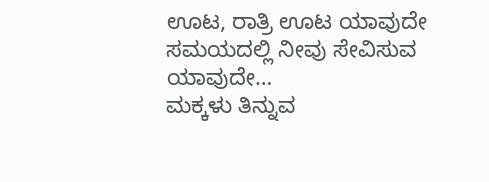ಊಟ, ರಾತ್ರಿ ಊಟ ಯಾವುದೇ ಸಮಯದಲ್ಲಿ ನೀವು ಸೇವಿಸುವ ಯಾವುದೇ…
ಮಕ್ಕಳು ತಿನ್ನುವ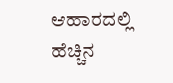ಆಹಾರದಲ್ಲಿ ಹೆಚ್ಚಿನ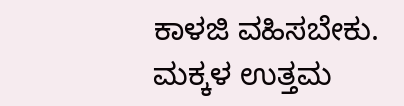ಕಾಳಜಿ ವಹಿಸಬೇಕು. ಮಕ್ಕಳ ಉತ್ತಮ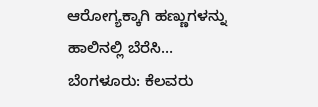ಆರೋಗ್ಯಕ್ಕಾಗಿ ಹಣ್ಣುಗಳನ್ನು ಹಾಲಿನಲ್ಲಿ ಬೆರೆಸಿ…
ಬೆಂಗಳೂರು: ಕೆಲವರು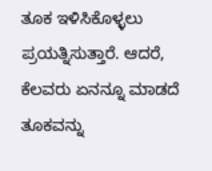ತೂಕ ಇಳಿಸಿಕೊಳ್ಳಲು ಪ್ರಯತ್ನಿಸುತ್ತಾರೆ. ಆದರೆ, ಕೆಲವರು ಏನನ್ನೂ ಮಾಡದೆ ತೂಕವನ್ನು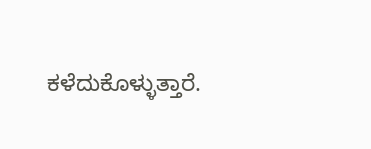ಕಳೆದುಕೊಳ್ಳುತ್ತಾರೆ.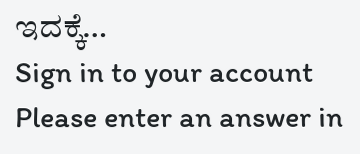ಇದಕ್ಕೆ…
Sign in to your account
Please enter an answer in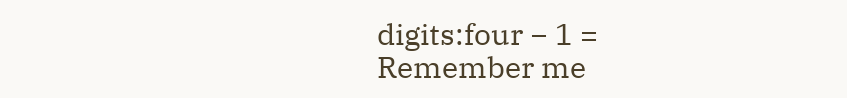digits:four − 1 =
Remember me